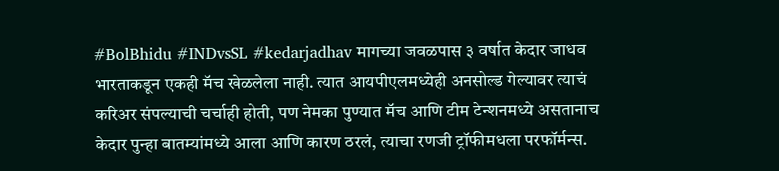#BolBhidu #INDvsSL #kedarjadhav मागच्या जवळपास ३ वर्षात केदार जाधव भारताकडून एकही मॅच खेळलेला नाही. त्यात आयपीएलमध्येही अनसोल्ड गेल्यावर त्याचं करिअर संपल्याची चर्चाही होती, पण नेमका पुण्यात मॅच आणि टीम टेन्शनमध्ये असतानाच केदार पुन्हा बातम्यांमध्ये आला आणि कारण ठरलं, त्याचा रणजी ट्रॉफीमधला परफॉर्मन्स.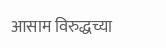आसाम विरुद्धच्या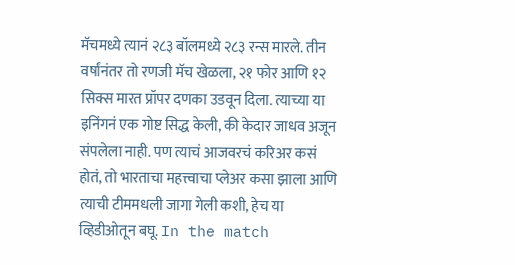मॅचमध्ये त्यानं २८३ बॉलमध्ये २८३ रन्स मारले. तीन वर्षांनंतर तो रणजी मॅच खेळला, २१ फोर आणि १२ सिक्स मारत प्रॉपर दणका उडवून दिला. त्याच्या या इनिंगनं एक गोष्ट सिद्ध केली, की केदार जाधव अजून संपलेला नाही. पण त्याचं आजवरचं करिअर कसं होतं, तो भारताचा महत्त्वाचा प्लेअर कसा झाला आणि त्याची टीममधली जागा गेली कशी, हेच या व्हिडीओतून बघू. In the match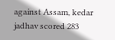against Assam, kedar jadhav scored 283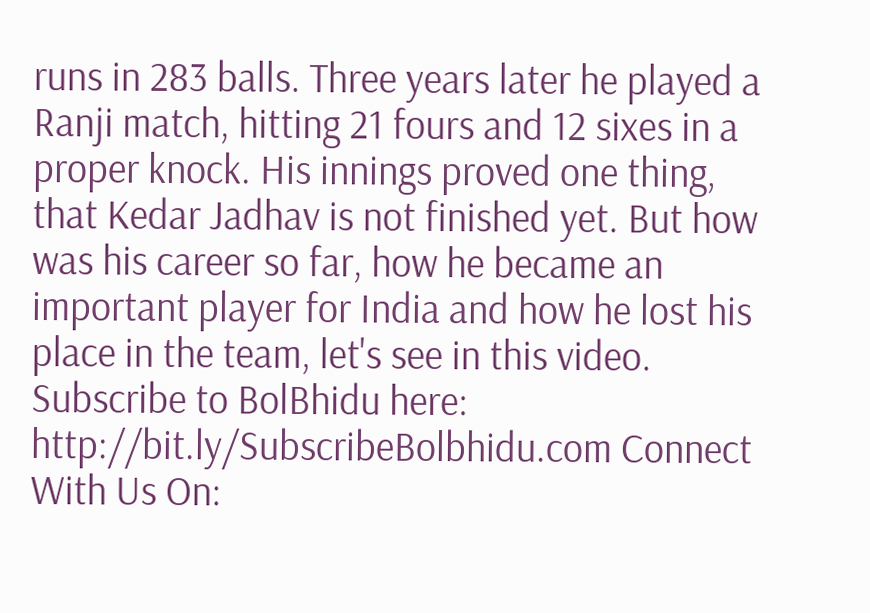runs in 283 balls. Three years later he played a Ranji match, hitting 21 fours and 12 sixes in a proper knock. His innings proved one thing, that Kedar Jadhav is not finished yet. But how was his career so far, how he became an important player for India and how he lost his place in the team, let's see in this video. Subscribe to BolBhidu here: http://bit.ly/SubscribeBolbhidu.com Connect With Us On: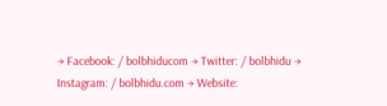→ Facebook: / bolbhiducom → Twitter: / bolbhidu → Instagram: / bolbhidu.com → Website: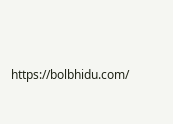https://bolbhidu.com/